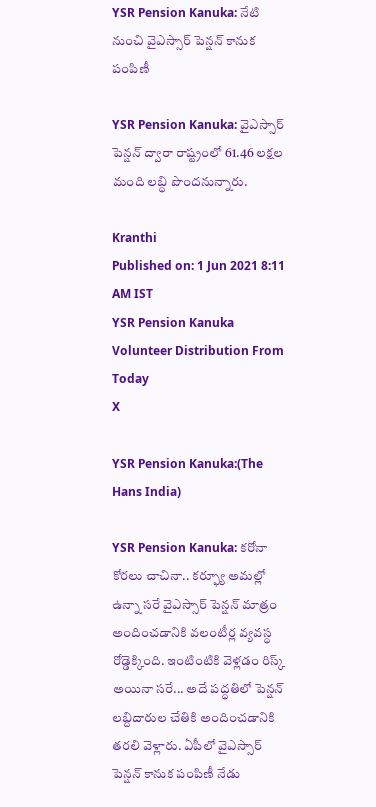YSR Pension Kanuka: నేటి నుంచి వైఎస్సార్‌ పెన్షన్‌ కానుక పంపిణీ

YSR Pension Kanuka: వైఎస్సార్ పెన్షన్ ద్వారా రాష్ట్రంలో 61.46 లక్షల మంది లబ్ధి పొందనున్నారు.

Kranthi
Published on: 1 Jun 2021 8:11 AM IST
YSR Pension Kanuka Volunteer Distribution From Today
X

YSR Pension Kanuka:(The Hans India)

YSR Pension Kanuka: కరోనా కోరలు చాచినా.. కర్ఫ్యూ అమల్లో ఉన్నా సరే వైఎస్సార్ పెన్షన్ మాత్రం అందించడానికి వలంటీర్ల వ్యవస్ధ రోడ్డెక్కింది. ఇంటింటికి వెళ్లడం రిస్క్ అయినా సరే... అదే పద్ధతిలో పెన్షన్ లబ్దిదారుల చేతికి అందించడానికి తరలి వెళ్లారు. ఏపీలో వైఎస్సార్ పెన్షన్ కానుక పంపిణీ నేడు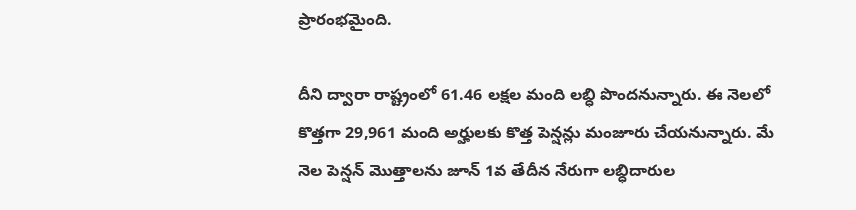ప్రారంభమైంది.

దీని ద్వారా రాష్ట్రంలో 61.46 లక్షల మంది లబ్ధి పొందనున్నారు. ఈ నెలలో కొత్తగా 29,961 మంది అర్హులకు కొత్త పెన్షన్లు మంజూరు చేయనున్నారు. మే నెల పెన్షన్ మొత్తాలను జూన్ 1వ తేదీన నేరుగా లబ్ధిదారుల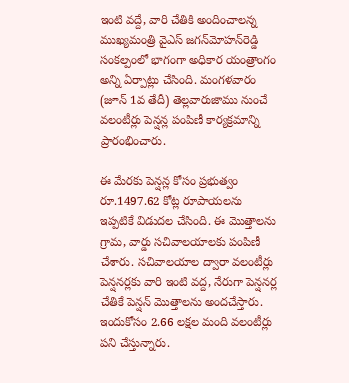ఇంటి వద్దే, వారి చేతికి అందించాలన్న ముఖ్యమంత్రి వైఎస్ జగన్‌మోహన్‌రెడ్డి సంకల్పంలో భాగంగా అధికార యంత్రాంగం అన్ని ఏర్పాట్లు చేసింది. మంగళవారం (జూన్ 1వ తేదీ) తెల్లవారుజాము నుంచే వలంటీర్లు పెన్షన్ల పంపిణీ కార్యక్రమాన్ని ప్రారంభించారు.

ఈ మేరకు పెన్షన్ల కోసం ప్రభుత్వం రూ.1497.62 కోట్ల రూపాయలను ఇప్పటికే విడుదల చేసింది. ఈ మొత్తాలను గ్రామ, వార్డు సచివాలయాలకు పంపిణీ చేశారు. సచివాలయాల ద్వారా వలంటీర్లు పెన్షనర్లకు వారి ఇంటి వద్ద, నేరుగా పెన్షనర్ల చేతికే పెన్షన్ మొత్తాలను అందచేస్తారు. ఇందుకోసం 2.66 లక్షల మంది వలంటీర్లు పని చేస్తున్నారు.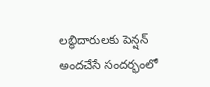లబ్ధిదారులకు పెన్షన్ అందచేసే సందర్భంలో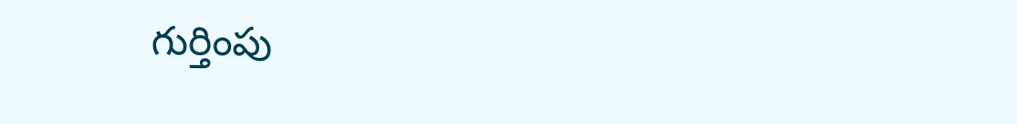గుర్తింపు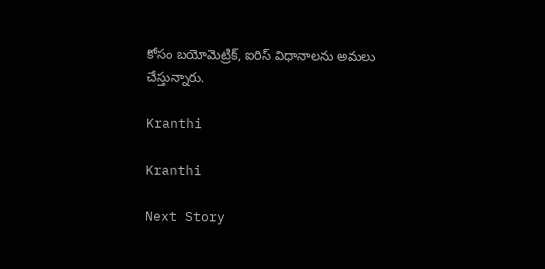కోసం బయోమెట్రిక్, ఐరిస్ విధానాలను అమలు చేస్తున్నారు.

Kranthi

Kranthi

Next Story